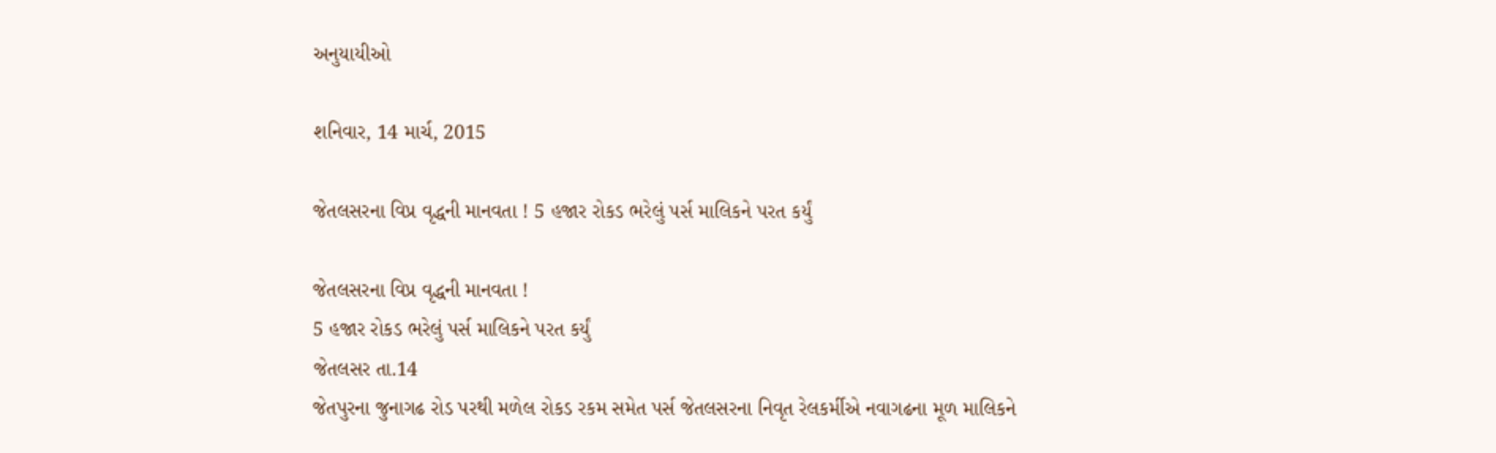અનુયાયીઓ

શનિવાર, 14 માર્ચ, 2015

જેતલસરના વિપ્ર વૃદ્ધની માનવતા ! 5 હજાર રોકડ ભરેલું પર્સ માલિકને પરત કર્યું

જેતલસરના વિપ્ર વૃદ્ધની માનવતા !
5 હજાર રોકડ ભરેલું પર્સ માલિકને પરત કર્યું
જેતલસર તા.14
જેતપુરના જુનાગઢ રોડ પરથી મળેલ રોકડ રકમ સમેત પર્સ જેતલસરના નિવૃત રેલકર્મીએ નવાગઢના મૂળ માલિકને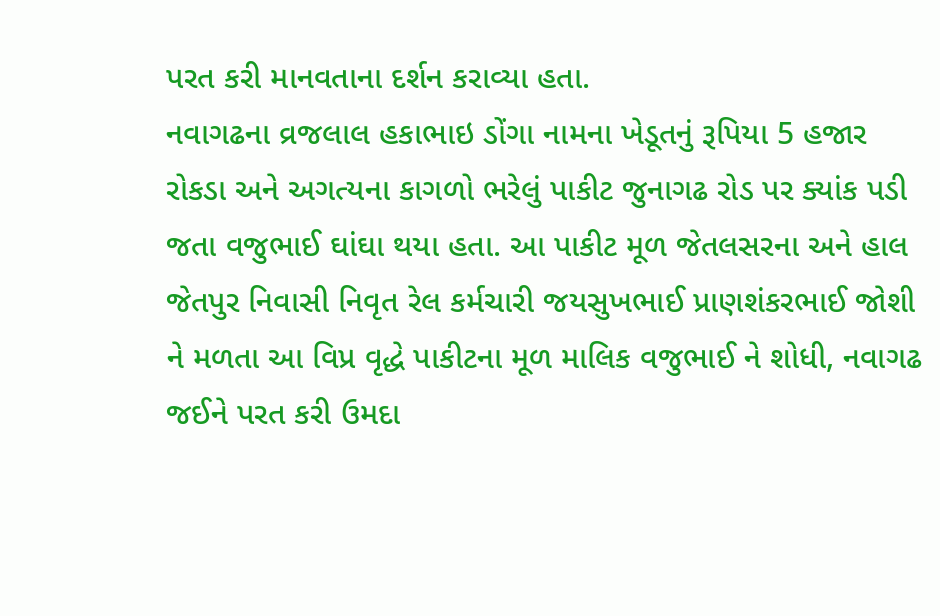પરત કરી માનવતાના દર્શન કરાવ્યા હતા.
નવાગઢના વ્રજલાલ હકાભાઇ ડોંગા નામના ખેડૂતનું રૂપિયા 5 હજાર રોકડા અને અગત્યના કાગળો ભરેલું પાકીટ જુનાગઢ રોડ પર ક્યાંક પડી જતા વજુભાઈ ઘાંઘા થયા હતા. આ પાકીટ મૂળ જેતલસરના અને હાલ જેતપુર નિવાસી નિવૃત રેલ કર્મચારી જયસુખભાઈ પ્રાણશંકરભાઈ જોશી ને મળતા આ વિપ્ર વૃદ્ધે પાકીટના મૂળ માલિક વજુભાઈ ને શોધી, નવાગઢ જઈને પરત કરી ઉમદા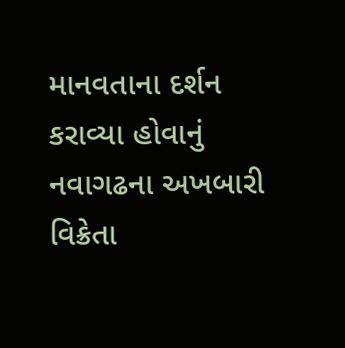માનવતાના દર્શન કરાવ્યા હોવાનું નવાગઢના અખબારી વિક્રેતા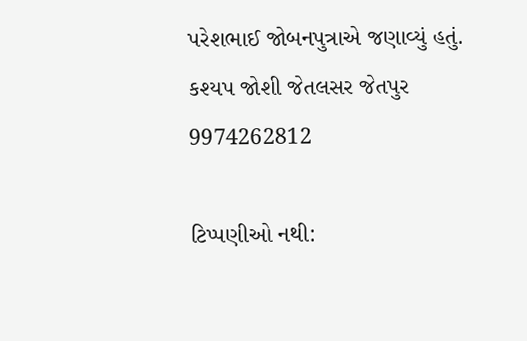પરેશભાઈ જોબનપુત્રાએ જણાવ્યું હતું.
કશ્યપ જોશી જેતલસર જેતપુર
9974262812

ટિપ્પણીઓ નથી: